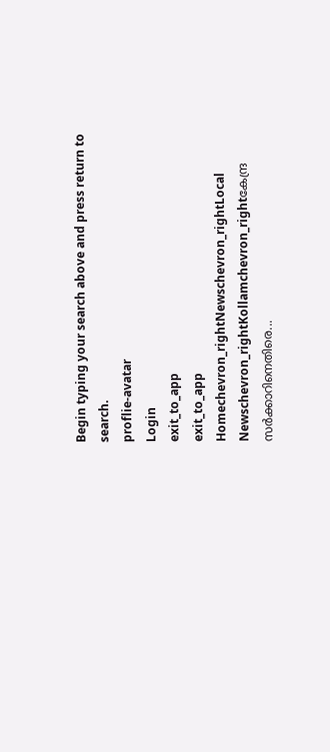Begin typing your search above and press return to search.
proflie-avatar
Login
exit_to_app
exit_to_app
Homechevron_rightNewschevron_rightLocal Newschevron_rightKollamchevron_rightകേന്ദ്ര സർക്കാറിനെതിരെ...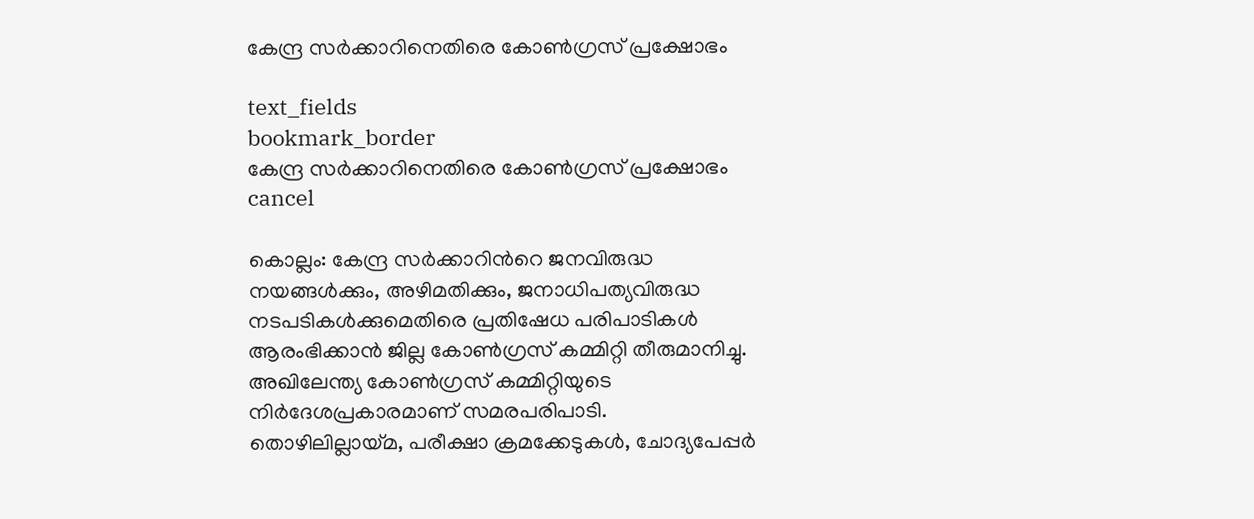കേന്ദ്ര സർക്കാറിനെതിരെ കോൺഗ്രസ് പ്രക്ഷോഭം

text_fields
bookmark_border
കേന്ദ്ര സർക്കാറിനെതിരെ കോൺഗ്രസ് പ്രക്ഷോഭം
cancel

കൊല്ലം: കേന്ദ്ര സർക്കാറിന്‍റെ ജനവിരുദ്ധ നയങ്ങൾക്കും, അഴിമതിക്കും, ജനാധിപത്യവിരുദ്ധ നടപടികൾക്കുമെതിരെ പ്രതിഷേധ പരിപാടികൾ ആരംഭിക്കാൻ ജില്ല കോൺഗ്രസ് കമ്മിറ്റി തീരുമാനിച്ചു. അഖിലേന്ത്യ കോൺഗ്രസ് കമ്മിറ്റിയുടെ നിർദേശപ്രകാരമാണ് സമരപരിപാടി. തൊഴിലില്ലായ്മ, പരീക്ഷാ ക്രമക്കേടുകൾ, ചോദ്യപേപ്പർ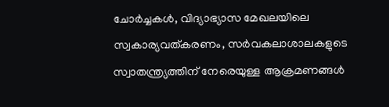ചോർച്ചകൾ, വിദ്യാഭ്യാസ മേഖലയിലെ സ്വകാര്യവത്കരണം, സർവകലാശാലകളുടെ സ്വാതന്ത്ര്യത്തിന് നേരെയുള്ള ആക്രമണങ്ങൾ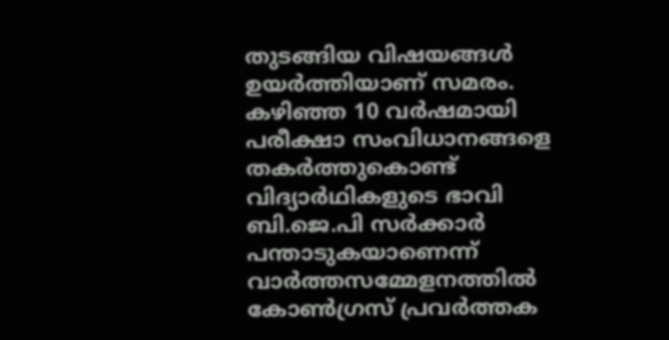തുടങ്ങിയ വിഷയങ്ങൾ ഉയർത്തിയാണ് സമരം. കഴിഞ്ഞ 10 വർഷമായി പരീക്ഷാ സംവിധാനങ്ങളെ തകർത്തുകൊണ്ട് വിദ്യാർഥികളുടെ ഭാവി ബി.ജെ.പി സർക്കാർ പന്താടുകയാണെന്ന് വാർത്തസമ്മേളനത്തിൽ കോൺഗ്രസ് പ്രവർത്തക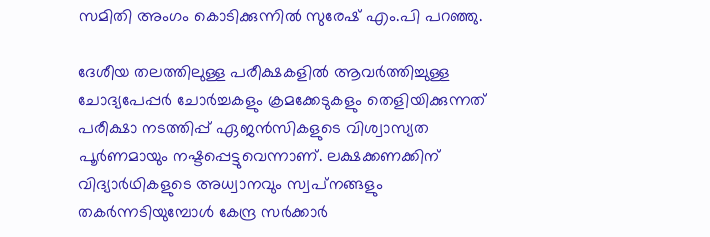സമിതി അംഗം കൊടിക്കുന്നിൽ സുരേഷ് എം.പി പറഞ്ഞു.

ദേശീയ തലത്തിലുള്ള പരീക്ഷകളിൽ ആവർത്തിച്ചുള്ള ചോദ്യപേപ്പർ ചോർച്ചകളും ക്രമക്കേടുകളും തെളിയിക്കുന്നത് പരീക്ഷാ നടത്തിപ്പ് ഏജൻസികളുടെ വിശ്വാസ്യത പൂർണമായും നഷ്ടപ്പെട്ടുവെന്നാണ്. ലക്ഷക്കണക്കിന് വിദ്യാർഥികളുടെ അധ്വാനവും സ്വപ്‌നങ്ങളും തകർന്നടിയുമ്പോൾ കേന്ദ്ര സർക്കാർ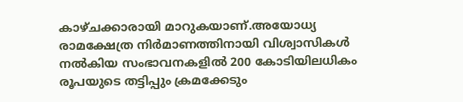കാഴ്‌ചക്കാരായി മാറുകയാണ്.അയോധ്യ രാമക്ഷേത്ര നിർമാണത്തിനായി വിശ്വാസികൾ നൽകിയ സംഭാവനകളിൽ 200 കോടിയിലധികം രൂപയുടെ തട്ടിപ്പും ക്രമക്കേടും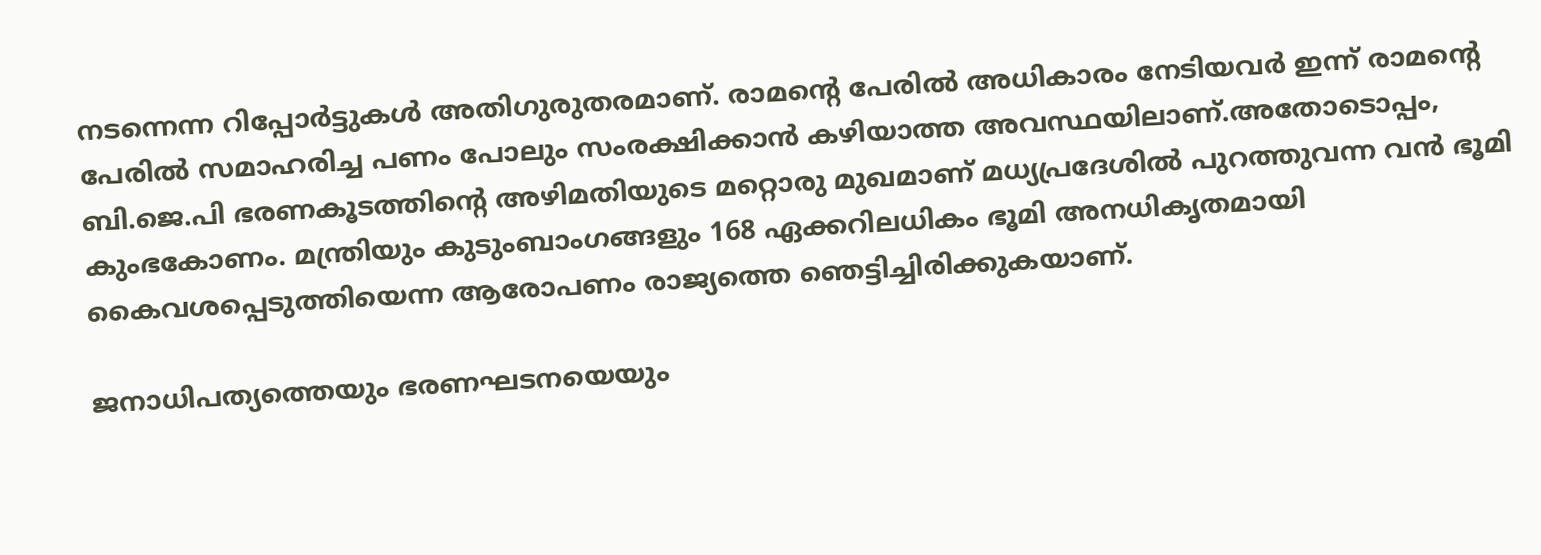നടന്നെന്ന റിപ്പോർട്ടുകൾ അതിഗുരുതരമാണ്. രാമന്റെ പേരിൽ അധികാരം നേടിയവർ ഇന്ന് രാമന്‍റെ പേരിൽ സമാഹരിച്ച പണം പോലും സംരക്ഷിക്കാൻ കഴിയാത്ത അവസ്ഥയിലാണ്.അതോടൊപ്പം, ബി.ജെ.പി ഭരണകൂടത്തിന്റെ അഴിമതിയുടെ മറ്റൊരു മുഖമാണ് മധ്യപ്രദേശിൽ പുറത്തുവന്ന വൻ ഭൂമി കുംഭകോണം. മന്ത്രിയും കുടുംബാംഗങ്ങളും 168 ഏക്കറിലധികം ഭൂമി അനധികൃതമായി കൈവശപ്പെടുത്തിയെന്ന ആരോപണം രാജ്യത്തെ ഞെട്ടിച്ചിരിക്കുകയാണ്.

ജനാധിപത്യത്തെയും ഭരണഘടനയെയും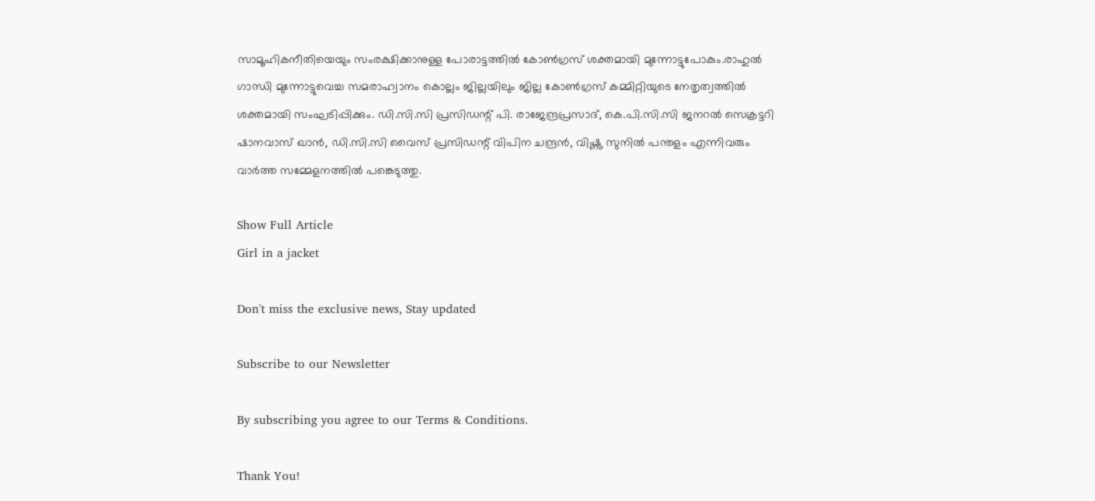സാമൂഹികനീതിയെയും സംരക്ഷിക്കാനുള്ള പോരാട്ടത്തിൽ കോൺഗ്രസ് ശക്തമായി മുന്നോട്ടുപോകും.രാഹുൽ ഗാന്ധി മുന്നോട്ടുവെച്ച സമരാഹ്വാനം കൊല്ലം ജില്ലയിലും ജില്ല കോൺഗ്രസ് കമ്മിറ്റിയുടെ നേതൃത്വത്തിൽ ശക്തമായി സംഘടിപ്പിക്കും. ഡി.സി.സി പ്രസിഡന്റ് പി. രാജേന്ദ്രപ്രസാദ്, കെ.പി.സി.സി ജനറൽ സെക്രട്ടറി ഷാനവാസ് ഖാൻ, ഡി.സി.സി വൈസ് പ്രസിഡന്റ് വിപിന ചന്ദ്രൻ, വിഷ്ണു സുനിൽ പന്തളം എന്നിവരും വാർത്ത സമ്മേളനത്തിൽ പങ്കെടുത്തു.

Show Full Article
Girl in a jacket

Don't miss the exclusive news, Stay updated

Subscribe to our Newsletter

By subscribing you agree to our Terms & Conditions.

Thank You!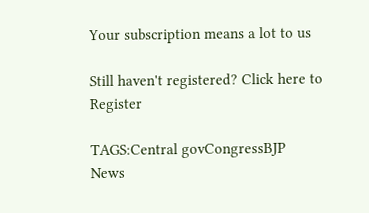Your subscription means a lot to us

Still haven't registered? Click here to Register

TAGS:Central govCongressBJP
News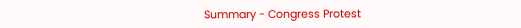Summary - Congress Protest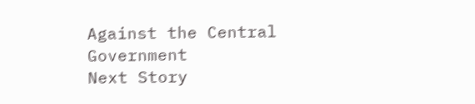Against the Central Government
Next Story